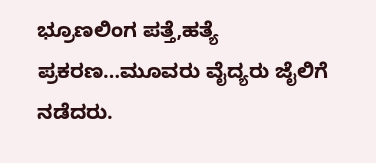ಭ್ರೂಣಲಿಂಗ ಪತ್ತೆ,ಹತ್ಯೆ ಪ್ರಕರಣ…ಮೂವರು ವೈದ್ಯರು ಜೈಲಿಗೆ ನಡೆದರು.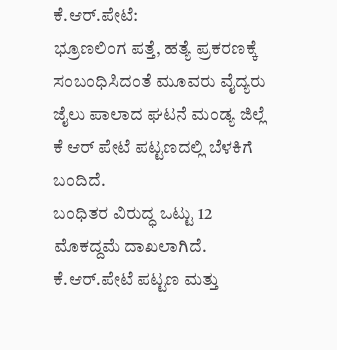ಕೆ.ಆರ್.ಪೇಟೆ:
ಭ್ರೂಣಲಿಂಗ ಪತ್ತೆ, ಹತ್ಯೆ ಪ್ರಕರಣಕ್ಕೆ ಸಂಬಂಧಿಸಿದಂತೆ ಮೂವರು ವೈದ್ಯರು ಜೈಲು ಪಾಲಾದ ಘಟನೆ ಮಂಡ್ಯ ಜಿಲ್ಲೆ ಕೆ ಆರ್ ಪೇಟೆ ಪಟ್ಟಣದಲ್ಲಿ ಬೆಳಕಿಗೆ ಬಂದಿದೆ.
ಬಂಧಿತರ ವಿರುದ್ಧ ಒಟ್ಟು 12 ಮೊಕದ್ದಮೆ ದಾಖಲಾಗಿದೆ.
ಕೆ.ಆರ್.ಪೇಟೆ ಪಟ್ಟಣ ಮತ್ತು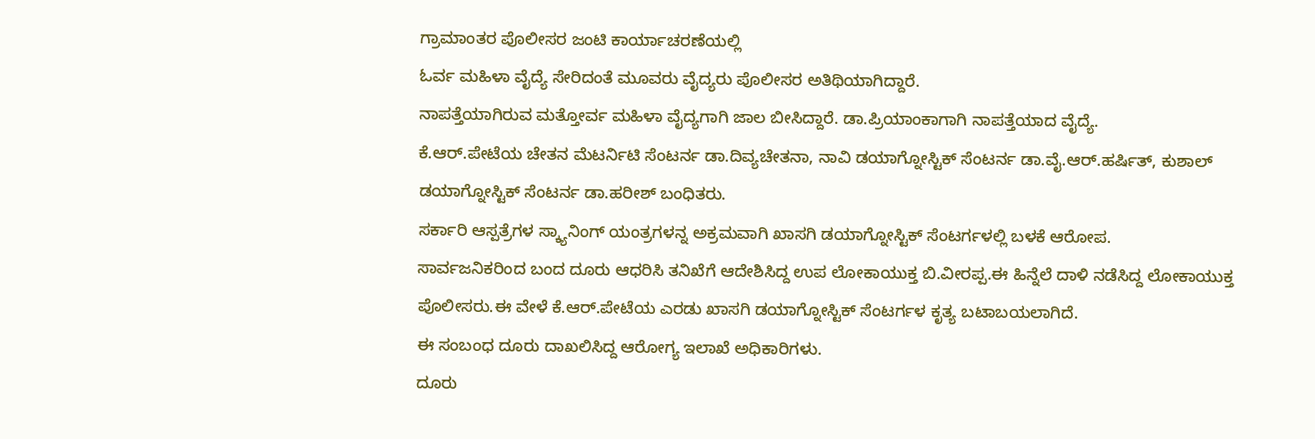ಗ್ರಾಮಾಂತರ ಪೊಲೀಸರ ಜಂಟಿ ಕಾರ್ಯಾಚರಣೆಯಲ್ಲಿ
ಓರ್ವ ಮಹಿಳಾ ವೈದ್ಯೆ ಸೇರಿದಂತೆ ಮೂವರು ವೈದ್ಯರು ಪೊಲೀಸರ ಅತಿಥಿಯಾಗಿದ್ದಾರೆ.
ನಾಪತ್ತೆಯಾಗಿರುವ ಮತ್ತೋರ್ವ ಮಹಿಳಾ ವೈದ್ಯಗಾಗಿ ಜಾಲ ಬೀಸಿದ್ದಾರೆ. ಡಾ.ಪ್ರಿಯಾಂಕಾಗಾಗಿ ನಾಪತ್ತೆಯಾದ ವೈದ್ಯೆ.
ಕೆ.ಆರ್.ಪೇಟೆಯ ಚೇತನ ಮೆಟರ್ನಿಟಿ ಸೆಂಟರ್ನ ಡಾ.ದಿವ್ಯಚೇತನಾ, ನಾವಿ ಡಯಾಗ್ನೋಸ್ಟಿಕ್ ಸೆಂಟರ್ನ ಡಾ.ವೈ.ಆರ್.ಹರ್ಷಿತ್, ಕುಶಾಲ್ ಡಯಾಗ್ನೋಸ್ಟಿಕ್ ಸೆಂಟರ್ನ ಡಾ.ಹರೀಶ್ ಬಂಧಿತರು.
ಸರ್ಕಾರಿ ಆಸ್ಪತ್ರೆಗಳ ಸ್ಕ್ಯಾನಿಂಗ್ ಯಂತ್ರಗಳನ್ನ ಅಕ್ರಮವಾಗಿ ಖಾಸಗಿ ಡಯಾಗ್ನೋಸ್ಟಿಕ್ ಸೆಂಟರ್ಗಳಲ್ಲಿ ಬಳಕೆ ಆರೋಪ.
ಸಾರ್ವಜನಿಕರಿಂದ ಬಂದ ದೂರು ಆಧರಿಸಿ ತನಿಖೆಗೆ ಆದೇಶಿಸಿದ್ದ ಉಪ ಲೋಕಾಯುಕ್ತ ಬಿ.ವೀರಪ್ಪ.ಈ ಹಿನ್ನೆಲೆ ದಾಳಿ ನಡೆಸಿದ್ದ ಲೋಕಾಯುಕ್ತ ಪೊಲೀಸರು.ಈ ವೇಳೆ ಕೆ.ಆರ್.ಪೇಟೆಯ ಎರಡು ಖಾಸಗಿ ಡಯಾಗ್ನೋಸ್ಟಿಕ್ ಸೆಂಟರ್ಗಳ ಕೃತ್ಯ ಬಟಾಬಯಲಾಗಿದೆ.
ಈ ಸಂಬಂಧ ದೂರು ದಾಖಲಿಸಿದ್ದ ಆರೋಗ್ಯ ಇಲಾಖೆ ಅಧಿಕಾರಿಗಳು.
ದೂರು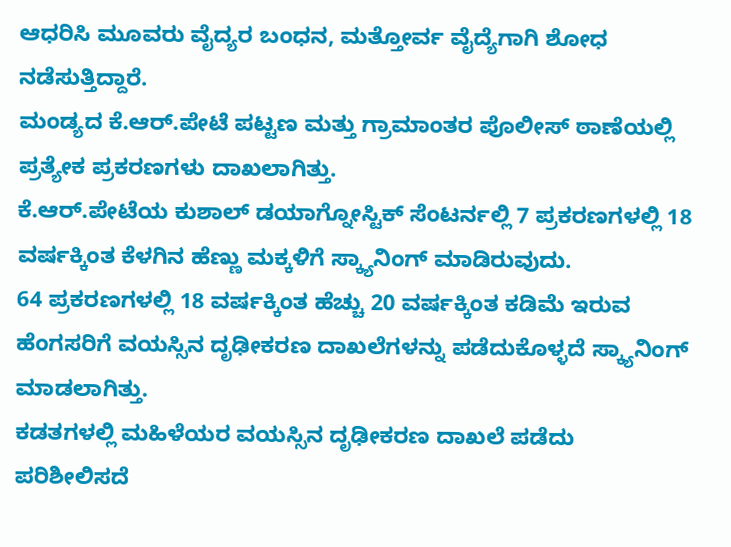ಆಧರಿಸಿ ಮೂವರು ವೈದ್ಯರ ಬಂಧನ, ಮತ್ತೋರ್ವ ವೈದ್ಯೆಗಾಗಿ ಶೋಧ ನಡೆಸುತ್ತಿದ್ದಾರೆ.
ಮಂಡ್ಯದ ಕೆ.ಆರ್.ಪೇಟೆ ಪಟ್ಟಣ ಮತ್ತು ಗ್ರಾಮಾಂತರ ಪೊಲೀಸ್ ಠಾಣೆಯಲ್ಲಿ ಪ್ರತ್ಯೇಕ ಪ್ರಕರಣಗಳು ದಾಖಲಾಗಿತ್ತು.
ಕೆ.ಆರ್.ಪೇಟೆಯ ಕುಶಾಲ್ ಡಯಾಗ್ನೋಸ್ಟಿಕ್ ಸೆಂಟರ್ನಲ್ಲಿ 7 ಪ್ರಕರಣಗಳಲ್ಲಿ 18 ವರ್ಷಕ್ಕಿಂತ ಕೆಳಗಿನ ಹೆಣ್ಣು ಮಕ್ಕಳಿಗೆ ಸ್ಕ್ಯಾನಿಂಗ್ ಮಾಡಿರುವುದು.
64 ಪ್ರಕರಣಗಳಲ್ಲಿ 18 ವರ್ಷಕ್ಕಿಂತ ಹೆಚ್ಚು 20 ವರ್ಷಕ್ಕಿಂತ ಕಡಿಮೆ ಇರುವ ಹೆಂಗಸರಿಗೆ ವಯಸ್ಸಿನ ದೃಢೀಕರಣ ದಾಖಲೆಗಳನ್ನು ಪಡೆದುಕೊಳ್ಳದೆ ಸ್ಕ್ಯಾನಿಂಗ್ ಮಾಡಲಾಗಿತ್ತು.
ಕಡತಗಳಲ್ಲಿ ಮಹಿಳೆಯರ ವಯಸ್ಸಿನ ದೃಢೀಕರಣ ದಾಖಲೆ ಪಡೆದು ಪರಿಶೀಲಿಸದೆ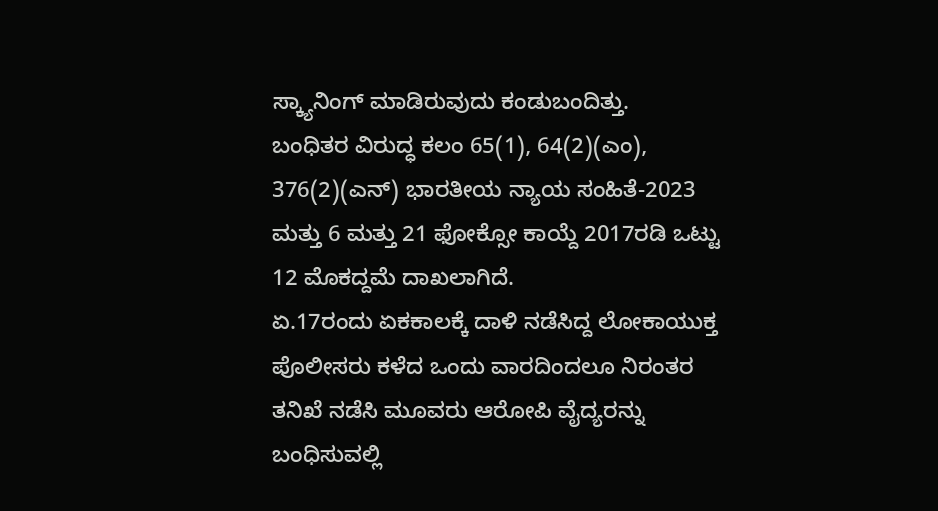ಸ್ಕ್ಯಾನಿಂಗ್ ಮಾಡಿರುವುದು ಕಂಡುಬಂದಿತ್ತು.
ಬಂಧಿತರ ವಿರುದ್ಧ ಕಲಂ 65(1), 64(2)(ಎಂ), 376(2)(ಎನ್) ಭಾರತೀಯ ನ್ಯಾಯ ಸಂಹಿತೆ-2023 ಮತ್ತು 6 ಮತ್ತು 21 ಫೋಕ್ಸೋ ಕಾಯ್ದೆ 2017ರಡಿ ಒಟ್ಟು 12 ಮೊಕದ್ದಮೆ ದಾಖಲಾಗಿದೆ.
ಏ.17ರಂದು ಏಕಕಾಲಕ್ಕೆ ದಾಳಿ ನಡೆಸಿದ್ದ ಲೋಕಾಯುಕ್ತ ಪೊಲೀಸರು ಕಳೆದ ಒಂದು ವಾರದಿಂದಲೂ ನಿರಂತರ ತನಿಖೆ ನಡೆಸಿ ಮೂವರು ಆರೋಪಿ ವೈದ್ಯರನ್ನು ಬಂಧಿಸುವಲ್ಲಿ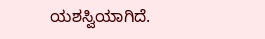ಯಶಸ್ವಿಯಾಗಿದೆ.